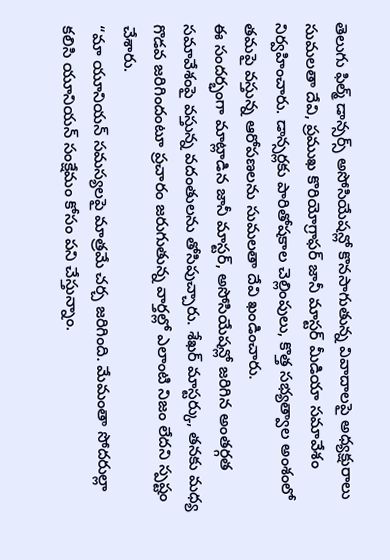తెలుగు ఫిల్మ్ డాన్సర్స్ అసోసియేషన్లో కొనసాగుతున్న వివాదాలపై అధ్యక్షురాలు సుమలతా దేవి, ప్రముఖ కొరియోగ్రాఫర్ జానీ మాస్టర్ మీడియా సమావేశం నిర్వహించారు. డాన్సర్లకు పారితోషకాల చెల్లింపులు, కొత్త సభ్యత్వాల అంశంలో తమపై వస్తున్న ఆరోపణలను సుమలతా దేవి ఖండించారు.
ఈ సందర్భంగా మాట్లాడిన జానీ మాస్టర్, అసోసియేషన్లో జరిగిన అంతర్గత సమావేశంపై వస్తున్న వదంతులను తోసిపుచ్చారు. శేఖర్ మాస్టర్కు, తనకు మధ్య గొడవ జరిగిందంటూ ప్రచారం జరుగుతున్న వార్తల్లో ఎలాంటి నిజం లేదని స్పష్టం చేశారు.
“మా యూనియన్ సమస్యలపై మాత్రమే చర్చ జరిగింది. మేమంతా సోదరుల్లా కలిసి యూనియన్ సంక్షేమం కోసం పని చేస్తున్నాం.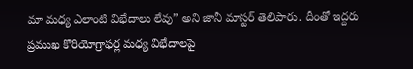మా మధ్య ఎలాంటి విభేదాలు లేవు” అని జానీ మాస్టర్ తెలిపారు. దీంతో ఇద్దరు ప్రముఖ కొరియోగ్రాఫర్ల మధ్య విభేదాలపై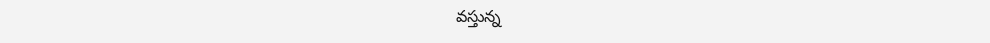వస్తున్న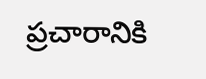ప్రచారానికి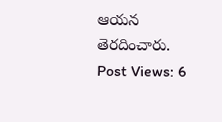ఆయన తెరదించారు.
Post Views: 6